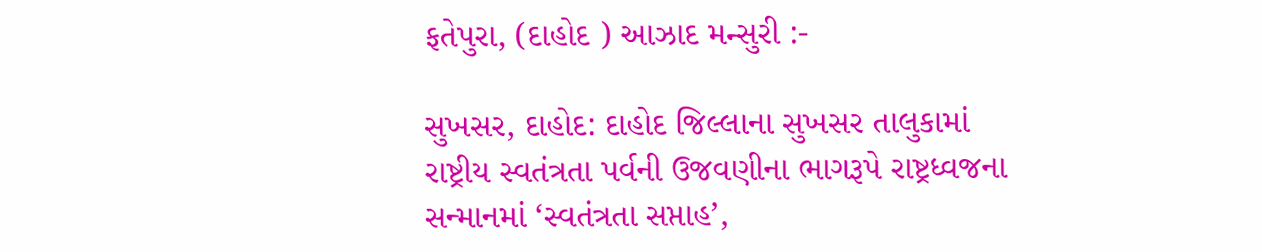ફતેપુરા, (દાહોદ ) આઝાદ મન્સુરી :-

સુખસર, દાહોદ: દાહોદ જિલ્લાના સુખસર તાલુકામાં રાષ્ટ્રીય સ્વતંત્રતા પર્વની ઉજવણીના ભાગરૂપે રાષ્ટ્રધ્વજના સન્માનમાં ‘સ્વતંત્રતા સપ્તાહ’,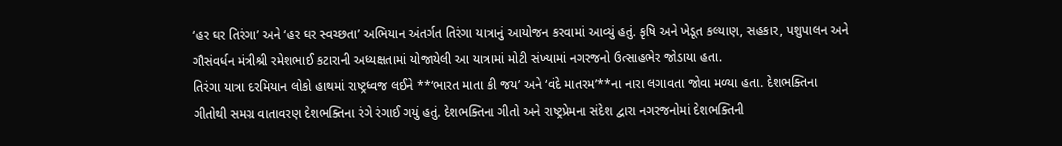‘હર ઘર તિરંગા’ અને ‘હર ઘર સ્વચ્છતા’ અભિયાન અંતર્ગત તિરંગા યાત્રાનું આયોજન કરવામાં આવ્યું હતું. કૃષિ અને ખેડૂત કલ્યાણ, સહકાર, પશુપાલન અને ગૌસંવર્ધન મંત્રીશ્રી રમેશભાઈ કટારાની અધ્યક્ષતામાં યોજાયેલી આ યાત્રામાં મોટી સંખ્યામાં નગરજનો ઉત્સાહભેર જોડાયા હતા.
તિરંગા યાત્રા દરમિયાન લોકો હાથમાં રાષ્ટ્રધ્વજ લઈને **‘ભારત માતા કી જય’ અને ‘વંદે માતરમ’**ના નારા લગાવતા જોવા મળ્યા હતા. દેશભક્તિના ગીતોથી સમગ્ર વાતાવરણ દેશભક્તિના રંગે રંગાઈ ગયું હતું. દેશભક્તિના ગીતો અને રાષ્ટ્રપ્રેમના સંદેશ દ્વારા નગરજનોમાં દેશભક્તિની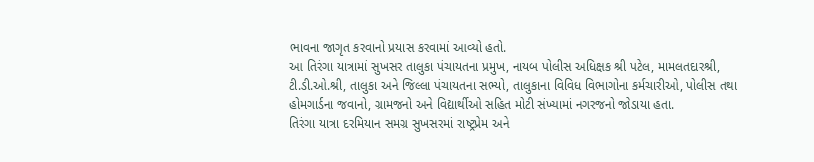ભાવના જાગૃત કરવાનો પ્રયાસ કરવામાં આવ્યો હતો.
આ તિરંગા યાત્રામાં સુખસર તાલુકા પંચાયતના પ્રમુખ, નાયબ પોલીસ અધિક્ષક શ્રી પટેલ, મામલતદારશ્રી, ટી.ડી.ઓ.શ્રી, તાલુકા અને જિલ્લા પંચાયતના સભ્યો, તાલુકાના વિવિધ વિભાગોના કર્મચારીઓ, પોલીસ તથા હોમગાર્ડના જવાનો, ગ્રામજનો અને વિદ્યાર્થીઓ સહિત મોટી સંખ્યામાં નગરજનો જોડાયા હતા.
તિરંગા યાત્રા દરમિયાન સમગ્ર સુખસરમાં રાષ્ટ્રપ્રેમ અને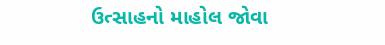ઉત્સાહનો માહોલ જોવા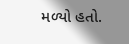મળ્યો હતો.